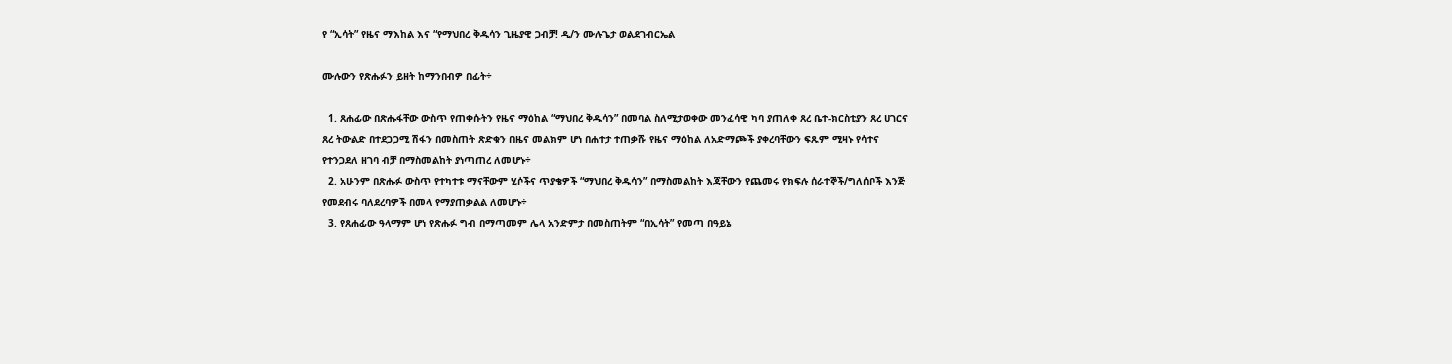የ “ኢሳት” የዜና ማእከል እና “የማህበረ ቅዱሳን ጊዜያዊ ጋብቻ! ዲ/ን ሙሉጌታ ወልደገብርኤል

ሙሉውን የጽሑፉን ይዘት ከማንበብዎ በፊት÷

  1. ጸሐፊው በጽሑፋቸው ውስጥ የጠቀሱትን የዜና ማዕከል “ማህበረ ቅዱሳን” በመባል ስለሚታወቀው መንፈሳዊ ካባ ያጠለቀ ጸረ ቤተ-ክርስቲያን ጸረ ሀገርና ጸረ ትውልድ በተደጋጋሚ ሽፋን በመስጠት ጽድቁን በዜና መልክም ሆነ በሐተታ ተጠቃሹ የዜና ማዕከል ለአድማጮች ያቀረባቸውን ፍጹም ሚዛኑ የሳተና የተንጋደለ ዘገባ ብቻ በማስመልከት ያነጣጠረ ለመሆኑ÷
  2. አሁንም በጽሑፉ ውስጥ የተካተቱ ማናቸውም ሂሶችና ጥያቄዎች “ማህበረ ቅዱሳን” በማስመልከት እጃቸውን የጨመሩ የክፍሉ ሰራተኞች/ግለሰቦች እንጅ የመደብሩ ባለደረባዎች በመላ የማያጠቃልል ለመሆኑ÷
  3. የጸሐፊው ዓላማም ሆነ የጽሑፉ ግብ በማጣመም ሌላ አንድምታ በመስጠትም “በኢሳት” የመጣ በዓይኔ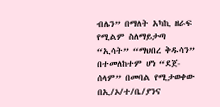ብሌን” በማለት አካኪ ዘራፍ የሚልም ስለማይታጣ  “ኢሳት” “ማህበረ ቅዱሳን” በተመለከተም ሆነ “ደጀ-ሰላም” በመባል የሚታወቀው በኢ/ኦ/ተ/ቤ/ያንና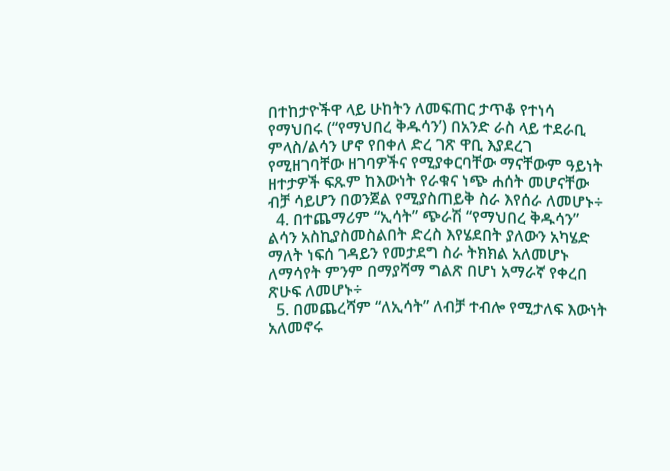በተከታዮችዋ ላይ ሁከትን ለመፍጠር ታጥቆ የተነሳ የማህበሩ (“የማህበረ ቅዱሳን’) በአንድ ራስ ላይ ተደራቢ ምላስ/ልሳን ሆኖ የበቀለ ድረ ገጽ ዋቢ እያደረገ የሚዘገባቸው ዘገባዎችና የሚያቀርባቸው ማናቸውም ዓይነት ዘተታዎች ፍጹም ከእውነት የራቁና ነጭ ሐሰት መሆናቸው ብቻ ሳይሆን በወንጀል የሚያስጠይቅ ስራ እየሰራ ለመሆኑ÷
  4. በተጨማሪም “ኢሳት” ጭራሽ “የማህበረ ቅዱሳን” ልሳን አስኪያስመስልበት ድረስ እየሄደበት ያለውን አካሄድ ማለት ነፍሰ ገዳይን የመታደግ ስራ ትክክል አለመሆኑ ለማሳየት ምንም በማያሻማ ግልጽ በሆነ አማራኛ የቀረበ ጽሁፍ ለመሆኑ÷
  5. በመጨረሻም “ለኢሳት” ለብቻ ተብሎ የሚታለፍ እውነት አለመኖሩ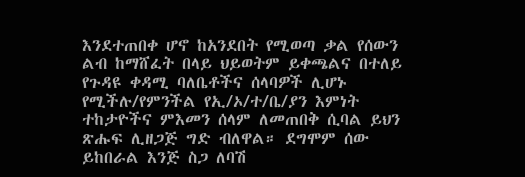እንደተጠበቀ ሆኖ ከአንደበት የሚወጣ ቃል የሰውን ልብ ከማሸፈት በላይ ህይወትም ይቀጫልና በተለይ የጉዳዩ ቀዳሚ ባለቤቶችና ሰላባዎች ሊሆኑ የሚችሉ/የምንችል የኢ/ኦ/ተ/ቤ/ያን እምነት ተከታዮችና ምእመን ሰላም ለመጠበቅ ሲባል ይህን ጽሑፍ ሊዘጋጅ ግድ ብለዋል። ደግሞም ሰው ይከበራል እንጅ ስጋ ለባሽ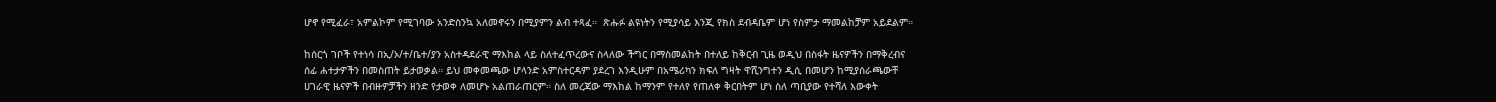ሆኖ የሚፈራ፣ አምልኮም የሚገባው አንድስንኳ አለመኖሩን በሚያምን ልብ ተጻፈ።  ጽሑፉ ልዩነትን የሚያሳይ እንጂ የክስ ደብዳቤም ሆነ የስምታ ማመልከቻም አይደልም።

ከሰርጎ ገቦች የተነሳ በኢ/ኦ/ተ/ቤተ/ያን አስተዳደራዊ ማእከል ላይ ስለተፈጥረውና ስላለው ችግር በማስመልከት በተለይ ከቅርብ ጊዜ ወዲህ በስፋት ዜናዎችን በማቅረብና ሰፊ ሐተታዎችን በመስጠት ይታወቃል። ይህ መቀመጫው ሆላንድ አምስተርዳም ያደረገ እንዲሁም በአሜሪካን ክፍለ ግዛት ዋሺንግተን ዲሲ በመሆን ከሚያሰራጫውቸ ሀገራዊ ዜናዎች በብዙዎቻችን ዘንድ የታወቀ ለመሆኑ አልጠራጠርም። ስለ መረጃው ማእከል ከማንም የተለየ የጠለቀ ቅርበትም ሆነ ስለ ጣቢያው የተሻለ እውቀት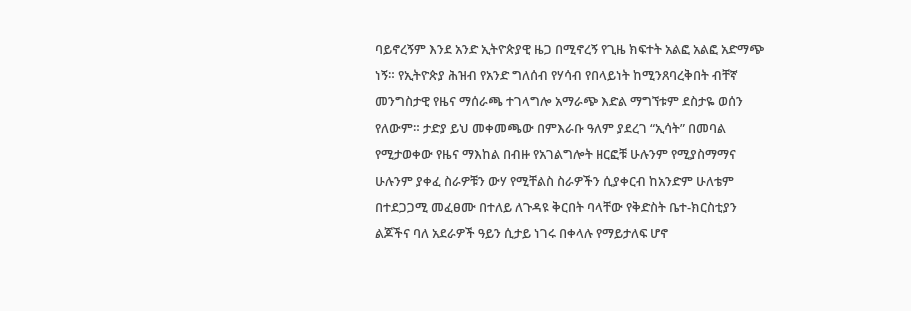ባይኖረኝም እንደ አንድ ኢትዮጵያዊ ዜጋ በሚኖረኝ የጊዜ ክፍተት አልፎ አልፎ አድማጭ ነኝ። የኢትዮጵያ ሕዝብ የአንድ ግለሰብ የሃሳብ የበላይነት ከሚንጸባረቅበት ብቸኛ መንግስታዊ የዜና ማሰራጫ ተገላግሎ አማራጭ እድል ማግኘቱም ደስታዬ ወሰን የለውም። ታድያ ይህ መቀመጫው በምእራቡ ዓለም ያደረገ “ኢሳት” በመባል የሚታወቀው የዜና ማእከል በብዙ የአገልግሎት ዘርፎቹ ሁሉንም የሚያስማማና ሁሉንም ያቀፈ ስራዎቹን ውሃ የሚቸልስ ስራዎችን ሲያቀርብ ከአንድም ሁለቴም በተደጋጋሚ መፈፀሙ በተለይ ለጉዳዩ ቅርበት ባላቸው የቅድስት ቤተ-ክርስቲያን ልጆችና ባለ አደራዎች ዓይን ሲታይ ነገሩ በቀላሉ የማይታለፍ ሆኖ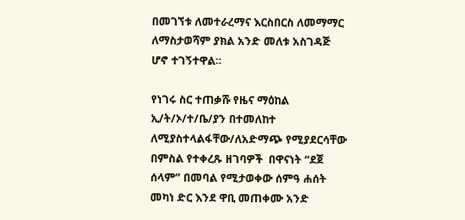በመገኘቱ ለመተራረማና እርስበርስ ለመማማር ለማስታወሻም ያክል አንድ መለቱ አስገዳጅ ሆኖ ተገኝተዋል።

የነገሩ ስር ተጠቃሹ የዜና ማዕከል ኢ/ት/ኦ/ተ/ቤ/ያን በተመለከተ ለሚያስተላልፋቸው/ለአድማጭ የሚያደርሳቸው በምስል የተቀረጹ ዘገባዎች  በዋናነት “ደጀ ሰላም” በመባል የሚታወቀው ሰምዓ ሐሰት መካነ ድር እንደ ዋቢ መጠቀሙ አንድ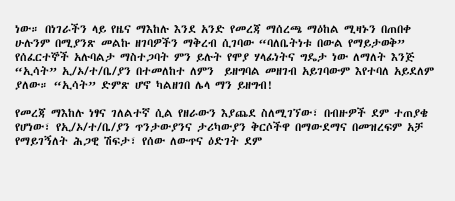ነው። በነገራችን ላይ የዜና ማእከሉ እንደ አንድ የመረጃ ማሰረጫ ማዕከል ሚዛኑን በጠበቀ ሁሉንም በሚያንጽ መልኩ ዘገባዎችን ማቅረብ ሲገባው “ባለቤትነቱ በውል የማይታወቅ” የሰፈርተኞች አሉባልታ ማስተጋባት ምን ይሉት የሞያ ሃላፊነትና ግዴታ ነው ለማለት እንጅ “ኢሳት” ኢ/ኦ/ተ/ቤ/ያን በተመለከተ ለምን  ይዘግባል መዘገብ አይገባውም እየተባለ አይደለም ያለው። “ኢሳት” ድምጽ ሆኖ ካልዘገበ ሌላ ማን ይዘግብ!

የመረጃ ማእከሉ ነፃና ገለልተኛ ሲል የዘራውን እያጨደ ስለሚገኘው፣ በብዙዎች ደም ተጠያቄ የሆነው፣ የኢ/ኦ/ተ/ቤ/ያን ጥንታውያንና ታሪካውያን ቅርሶችዋ በማውደማና በመዝረፍም አቻ የማይገኝለት ሕጋዊ ሽፍታ፣ የሰው ለውጥና ዕድገት ደም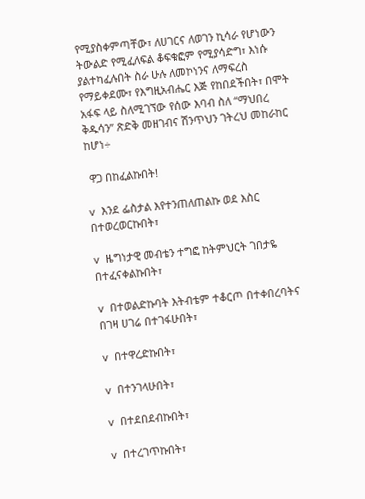የሚያስቀምጣቸው፣ ለሀገርና ለወገን ኪሳራ የሆነውን ትውልድ የሚፈለፍል ቆፍቁፎም የሚያሳድግ፣ እነሱ ያልተካፈሉበት ስራ ሁሉ ለመኮነንና ለማፍረስ የማይቀደሙ፣ የእግዚአብሔር እጅ የከበደችበት፣ በሞት አፋፍ ላይ ስለሚገኘው የሰው እባብ ስለ “ማህበረ ቅዱሳን” ጽድቅ መዘገብና ሽንጥህን ገትረህ መከራከር ከሆነ÷

 ዋጋ በከፈልኩበት!

v  እንደ ፌስታል እየተንጠለጠልኩ ወደ እስር በተወረወርኩበት፣

v  ዜግነታዊ መብቴን ተግፎ ከትምህርት ገበታዬ በተፈናቀልኩበት፣

v  በተወልድኩባት እትብቴም ተቆርጦ በተቀበረባትና በገዛ ሀገሬ በተገፋሁበት፣

v  በተዋረድኩበት፣

v  በተንገላሁበት፣

v  በተደበደብኩበት፣

v  በተረገጥኩበት፣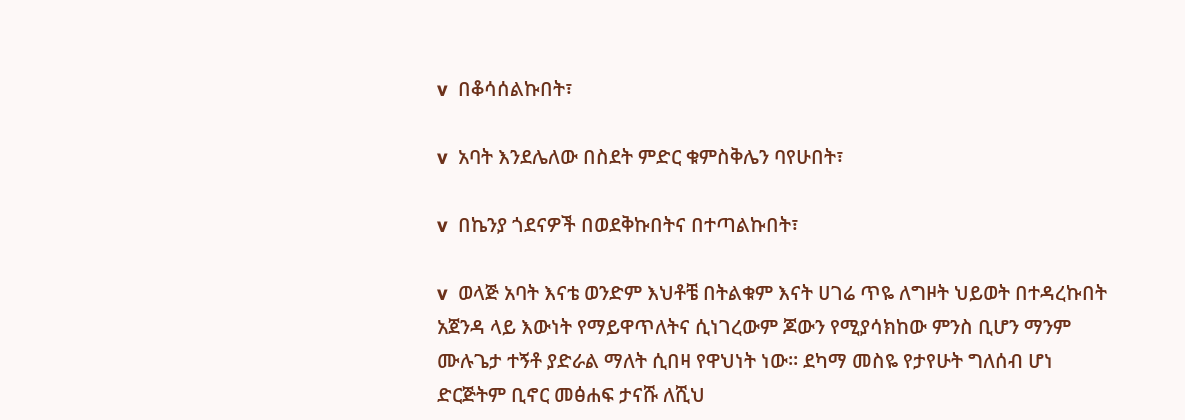v  በቆሳሰልኩበት፣

v  አባት እንደሌለው በስደት ምድር ቁምስቅሌን ባየሁበት፣

v  በኬንያ ጎደናዎች በወደቅኩበትና በተጣልኩበት፣

v  ወላጅ አባት እናቴ ወንድም እህቶቼ በትልቁም እናት ሀገሬ ጥዬ ለግዞት ህይወት በተዳረኩበት አጀንዳ ላይ እውነት የማይዋጥለትና ሲነገረውም ጆውን የሚያሳክከው ምንስ ቢሆን ማንም ሙሉጌታ ተኝቶ ያድራል ማለት ሲበዛ የዋህነት ነው። ደካማ መስዬ የታየሁት ግለሰብ ሆነ ድርጅትም ቢኖር መፅሐፍ ታናሹ ለሺህ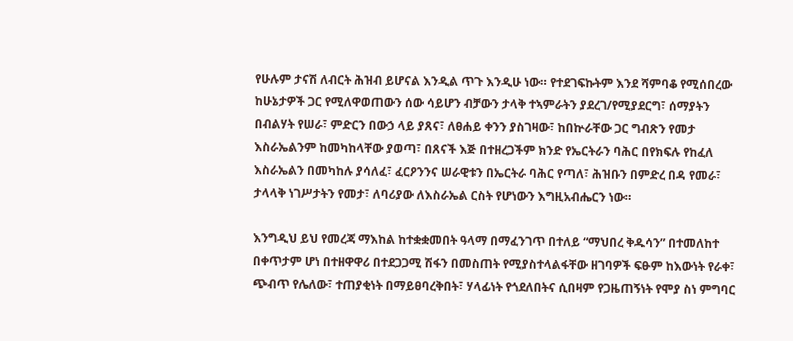የሁሉም ታናሽ ለብርት ሕዝብ ይሆናል እንዲል ጥጉ እንዲሁ ነው። የተደገፍኩትም እንደ ሻምባቆ የሚሰበረው ከሁኔታዎች ጋር የሚለዋወጠውን ሰው ሳይሆን ብቻውን ታላቅ ተኣምራትን ያደረገ/የሚያደርግ፣ ሰማያትን በብልሃት የሠራ፣ ምድርን በውኃ ላይ ያጸና፣ ለፀሐይ ቀንን ያስገዛው፣ ከበኵራቸው ጋር ግብጽን የመታ እስራኤልንም ከመካከላቸው ያወጣ፣ በጸናች እጅ በተዘረጋችም ክንድ የኤርትራን ባሕር በየክፍሉ የከፈለ እስራኤልን በመካከሉ ያሳለፈ፣ ፈርዖንንና ሠራዊቱን በኤርትራ ባሕር የጣለ፣ ሕዝቡን በምድረ በዳ የመራ፣ ታላላቅ ነገሥታትን የመታ፣ ለባሪያው ለእስራኤል ርስት የሆነውን እግዚአብሔርን ነው።

እንግዲህ ይህ የመረጃ ማእከል ከተቋቋመበት ዓላማ በማፈንገጥ በተለይ “ማህበረ ቅዱሳን” በተመለከተ በቀጥታም ሆነ በተዘዋዋሪ በተደጋጋሚ ሽፋን በመስጠት የሚያስተላልፋቸው ዘገባዎች ፍፁም ከእውነት የራቀ፣ ጭብጥ የሌለው፣ ተጠያቂነት በማይፀባረቅበት፣ ሃላፊነት የጎደለበትና ሲበዛም የጋዜጠኝነት የሞያ ስነ ምግባር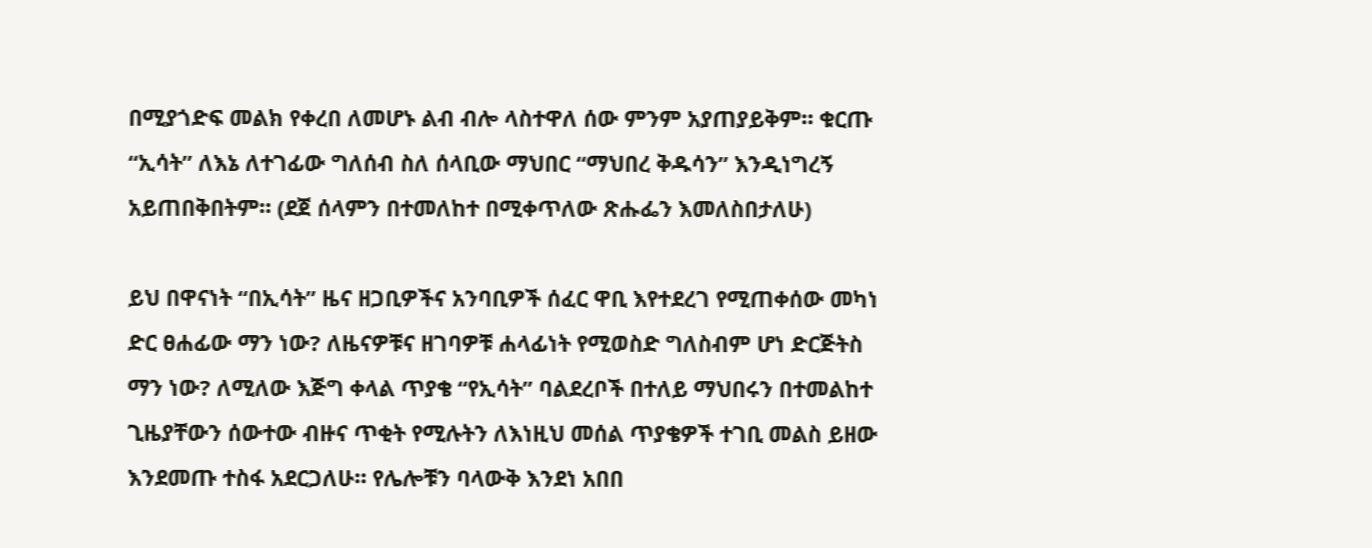በሚያጎድፍ መልክ የቀረበ ለመሆኑ ልብ ብሎ ላስተዋለ ሰው ምንም አያጠያይቅም። ቁርጡ “ኢሳት” ለእኔ ለተገፊው ግለሰብ ስለ ሰላቢው ማህበር “ማህበረ ቅዱሳን” እንዲነግረኝ አይጠበቅበትም። (ደጀ ሰላምን በተመለከተ በሚቀጥለው ጽሑፌን እመለስበታለሁ)

ይህ በዋናነት “በኢሳት” ዜና ዘጋቢዎችና አንባቢዎች ሰፈር ዋቢ እየተደረገ የሚጠቀሰው መካነ ድር ፀሐፊው ማን ነው? ለዜናዎቹና ዘገባዎቹ ሐላፊነት የሚወስድ ግለስብም ሆነ ድርጅትስ ማን ነው? ለሚለው እጅግ ቀላል ጥያቄ “የኢሳት” ባልደረቦች በተለይ ማህበሩን በተመልከተ ጊዜያቸውን ሰውተው ብዙና ጥቂት የሚሉትን ለእነዚህ መሰል ጥያቄዎች ተገቢ መልስ ይዘው እንደመጡ ተስፋ አደርጋለሁ። የሌሎቹን ባላውቅ እንደነ አበበ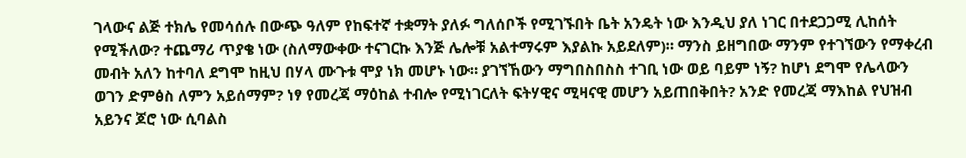ገላውና ልጅ ተክሌ የመሳሰሉ በውጭ ዓለም የከፍተኛ ተቋማት ያለፉ ግለሰቦች የሚገኙበት ቤት አንዴት ነው እንዲህ ያለ ነገር በተደጋጋሚ ሊከሰት የሚችለው? ተጨማሪ ጥያቄ ነው (ስለማውቀው ተናገርኩ እንጅ ሌሎቹ አልተማሩም እያልኩ አይደለም)። ማንስ ይዘግበው ማንም የተገኘውን የማቀረብ መብት አለን ከተባለ ደግሞ ከዚህ በሃላ ሙጉቱ ሞያ ነክ መሆኑ ነው። ያገኘኸውን ማግበስበስስ ተገቢ ነው ወይ ባይም ነኝ? ከሆነ ደግሞ የሌላውን ወገን ድምፅስ ለምን አይሰማም? ነፃ የመረጃ ማዕከል ተብሎ የሚነገርለት ፍትሃዊና ሚዛናዊ መሆን አይጠበቅበት? አንድ የመረጃ ማእከል የህዝብ አይንና ጆሮ ነው ሲባልስ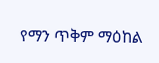የማን ጥቅም ማዕከል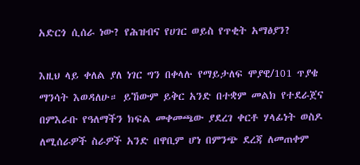አድርጎ ሲሰራ ነው? የሕዝብና የሀገር ወይስ የጥቂት አማፅያን?

እዚህ ላይ ቀለል ያለ ነገር ግን በቀላሉ የማይታለፍ ሞያዊ/101 ጥያቄ ማንሳት እወዳለሁ። ይኸውም ይቅር አንድ በተቋም መልክ የተደራጀና በምእራቡ የዓለማችን ክፍል መቀመጫው ያደረገ ቀርቶ ሃላፊነት ወስዶ ለሚሰራዎች ስራዎች አንድ በዋቢም ሆነ በምንጭ ደረጃ ለመጠቀም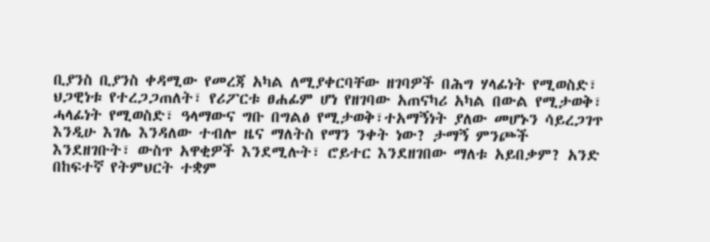ቢያንስ ቢያንስ ቀዳሚው የመረጃ አካል ለሚያቀርባቸው ዘገባዎች በሕግ ሃላፊነት የሚወስድ፣ ህጋዊነቱ የተረጋጋጠለት፣ የሪፖርቱ ፀሐፊም ሆነ የዘገባው አጠናካሪ አካል በውል የሚታወቅ፣ ሓላፊነት የሚወስድ፣ ዓላማውና ግቡ በግልፅ የሚታወቅ፣ተአማኝነት ያለው መሆኑን ሳይረጋገጥ እንዲሁ እገሌ እንዳለው ተብሎ ዜና ማለትስ የማን ንቀት ነው? ታማኝ ምንጮች እንደዘገቡት፣ ውስጥ አዋቂዎች እንደሚሉት፣ ሮይተር እንደዘገበው ማለቱ አይበቃም? አንድ በከፍተኛ የትምህርት ተቋም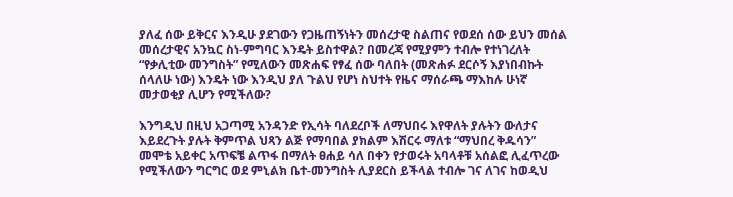ያለፈ ሰው ይቅርና እንዲሁ ያደገውን የጋዜጠኝነትን መሰረታዊ ስልጠና የወደሰ ሰው ይህን መሰል መሰረታዊና አንኳር ስነ-ምግባር እንዴት ይስተዋል? በመረጃ የሚያምን ተብሎ የተነገረለት “የቃሊቲው መንግስት” የሚለውን መጽሐፍ የፃፈ ሰው ባለበት (መጽሐፉ ደርሶኝ እያነበብኩት ሰላለሁ ነው) እንዴት ነው እንዲህ ያለ ጉልህ የሆነ ስህተት የዜና ማሰራጫ ማእከሉ ሁነኛ መታወቂያ ሊሆን የሚችለው?

እንግዲህ በዚህ አጋጣሚ አንዳንድ የኢሳት ባለደረቦች ለማህበሩ እየዋለት ያሉትን ውለታና እይደረጉት ያሉት ቅምጥል ህጻን ልጅ የማባበል ያክልም እሽርሩ ማለቱ “ማህበረ ቅዱሳን” መሞቴ አይቀር አጥፍቼ ልጥፋ በማለት ፀሐይ ሳለ በቀን የታወሩት አባላቶቹ አሰልፎ ሊፈጥረው የሚችለውን ግርግር ወደ ምኒልክ ቤተ-መንግስት ሊያደርስ ይችላል ተብሎ ገና ለገና ከወዲህ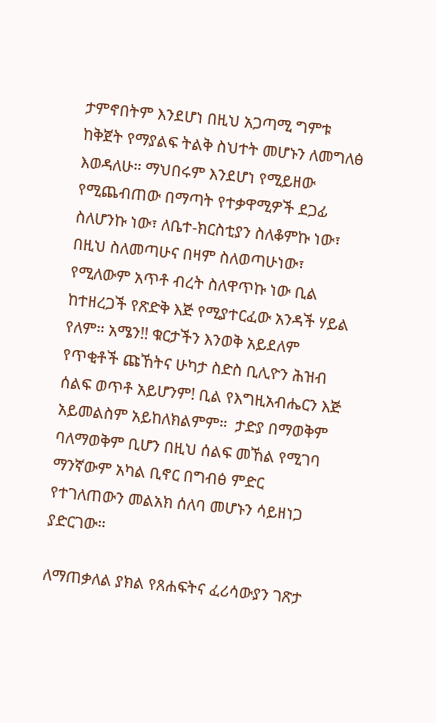ታምኖበትም እንደሆነ በዚህ አጋጣሚ ግምቱ ከቅጀት የማያልፍ ትልቅ ስህተት መሆኑን ለመግለፅ እወዳለሁ። ማህበሩም እንደሆነ የሚይዘው የሚጨብጠው በማጣት የተቃዋሚዎች ደጋፊ ስለሆንኩ ነው፣ ለቤተ-ክርስቲያን ስለቆምኩ ነው፣ በዚህ ስለመጣሁና በዛም ስለወጣሁነው፣ የሚለውም አጥቶ ብረት ስለዋጥኩ ነው ቢል ከተዘረጋች የጽድቅ እጅ የሚያተርፈው አንዳች ሃይል የለም። አሜን!! ቁርታችን እንወቅ አይደለም የጥቂቶች ጩኸትና ሁካታ ስድስ ቢሊዮን ሕዝብ ሰልፍ ወጥቶ አይሆንም! ቢል የእግዚአብሔርን እጅ አይመልስም አይከለክልምም።  ታድያ በማወቅም ባለማወቅም ቢሆን በዚህ ሰልፍ መኸል የሚገባ ማንኛውም አካል ቢኖር በግብፅ ምድር የተገለጠውን መልአክ ሰለባ መሆኑን ሳይዘነጋ ያድርገው።

ለማጠቃለል ያክል የጸሐፍትና ፈሪሳውያን ገጽታ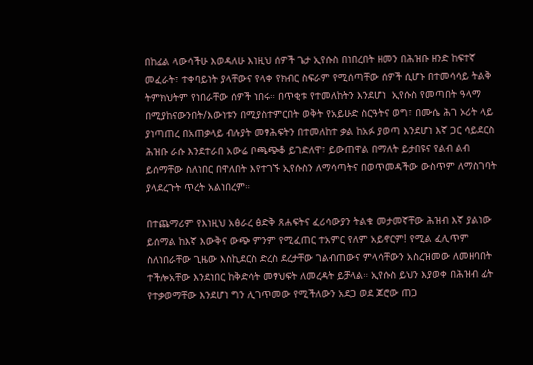በከፊል ላውሳችሁ እወዳለሁ እነዚህ ሰዎች ጌታ ኢየሱስ በነበረበት ዘመን በሕዝቡ ዘንድ ከፍተኛ መፈራት፣ ተቀባይነት ያላቸውና የላቀ የክብር ስፍራም የሚሰጣቸው ሰዎች ሲሆኑ በተመሳሳይ ትልቅ ትምክህትም የነበራቸው ሰዎች ነበሩ። በጥቂቱ የተመለከትን እንደሆነ  ኢየሱስ የመጣበት ዓላማ በሚያከናውንበት/እውነቱን በሚያስተምርበት ወቅት የአይሁድ ስርዓትና ወግ፣ በሙሴ ሕገ ኦሪት ላይ ያነጣጠረ በአጠቃላይ ብሉያት መፃሕፍትን በተመለከተ ቃል ከአፉ ያወጣ እንደሆነ እኛ ጋር ሳይደርስ ሕዝቡ ራሱ እንደተራበ አውሬ ቦጫጭቆ ይገድለዋ፣ ይውጠዋል በማለት ይታበዩና የልብ ልብ ይሰማቸው ስለነበር በዋለበት እየተገኙ ኢየሱስን ለማሳጣትና በወጥመዳችው ውስጥም ለማስገባት  ያላደረጉት ጥረት አልነበረም።

በተጨማሪም የእነዚህ አፅራረ ፅድቅ ጸሐፍትና ፈሪሳውያን ትልቁ መታመኛቸው ሕዝብ እኛ ያልነው ይሰማል ከእኛ እውቅና ውጭ ምንም የሚፈጠር ተአምር የለም አይኖርም! የሚል ፈሊጥም ስለነበራቸው ጊዜው እስኪደርስ ድረስ ደረታቸው ገልብጠውና ምላሳቸውን አስረዝመው ለመዘባበት ተችሎአቸው እንደነበር ከቅድሳት መፃህፍት ለመረዳት ይቻላል። ኢየሱስ ይህን እያወቀ በሕዝብ ፊት የተቃወማቸው እንደሆነ ግን ሊገጥመው የሚችለውን አደጋ ወደ ጆሮው ጠጋ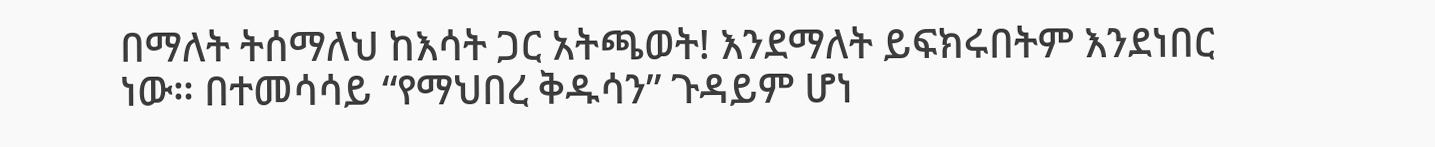በማለት ትሰማለህ ከእሳት ጋር አትጫወት! እንደማለት ይፍክሩበትም እንደነበር ነው። በተመሳሳይ “የማህበረ ቅዱሳን” ጉዳይም ሆነ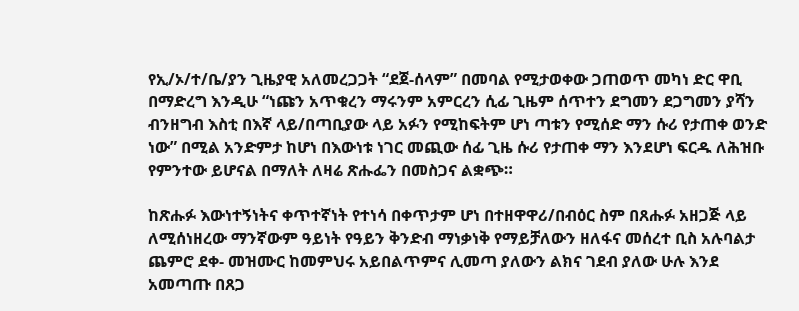የኢ/ኦ/ተ/ቤ/ያን ጊዜያዊ አለመረጋጋት “ደጀ-ሰላም” በመባል የሚታወቀው ጋጠወጥ መካነ ድር ዋቢ በማድረግ እንዲሁ “ነጩን አጥቁረን ማሩንም አምርረን ሲፊ ጊዜም ሰጥተን ደግመን ደጋግመን ያሻን ብንዘግብ እስቲ በእኛ ላይ/በጣቢያው ላይ አፉን የሚከፍትም ሆነ ጣቱን የሚሰድ ማን ሱሪ የታጠቀ ወንድ ነው” በሚል አንድምታ ከሆነ በእውነቱ ነገር መጪው ሰፊ ጊዜ ሱሪ የታጠቀ ማን እንደሆነ ፍርዱ ለሕዝቡ የምንተው ይሆናል በማለት ለዛሬ ጽሑፌን በመስጋና ልቋጭ።

ከጽሑፉ እውነተኝነትና ቀጥተኛነት የተነሳ በቀጥታም ሆነ በተዘዋዋሪ/በብዕር ስም በጸሑፉ አዘጋጅ ላይ ለሚሰነዘረው ማንኛውም ዓይነት የዓይን ቅንድብ ማነቃነቅ የማይቻለውን ዘለፋና መሰረተ ቢስ አሉባልታ ጨምሮ ደቀ- መዝሙር ከመምህሩ አይበልጥምና ሊመጣ ያለውን ልክና ገደብ ያለው ሁሉ እንደ አመጣጡ በጸጋ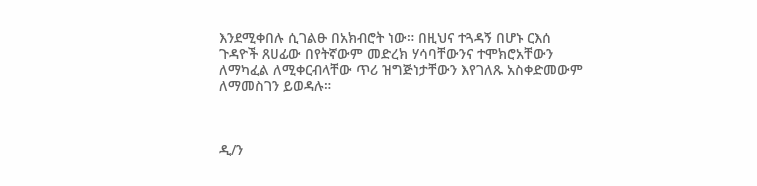እንደሚቀበሉ ሲገልፁ በአክብሮት ነው። በዚህና ተጓዳኝ በሆኑ ርእሰ ጉዳዮች ጸሀፊው በየትኛውም መድረክ ሃሳባቸውንና ተሞክሮአቸውን ለማካፈል ለሚቀርብላቸው ጥሪ ዝግጅነታቸውን እየገለጹ አስቀድመውም ለማመስገን ይወዳሉ።



ዲ/ን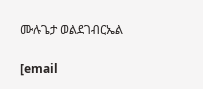ሙሉጌታ ወልደገብርኤል

[email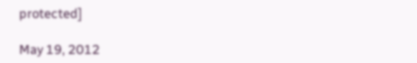protected]

May 19, 2012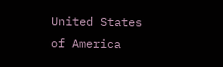United States of America